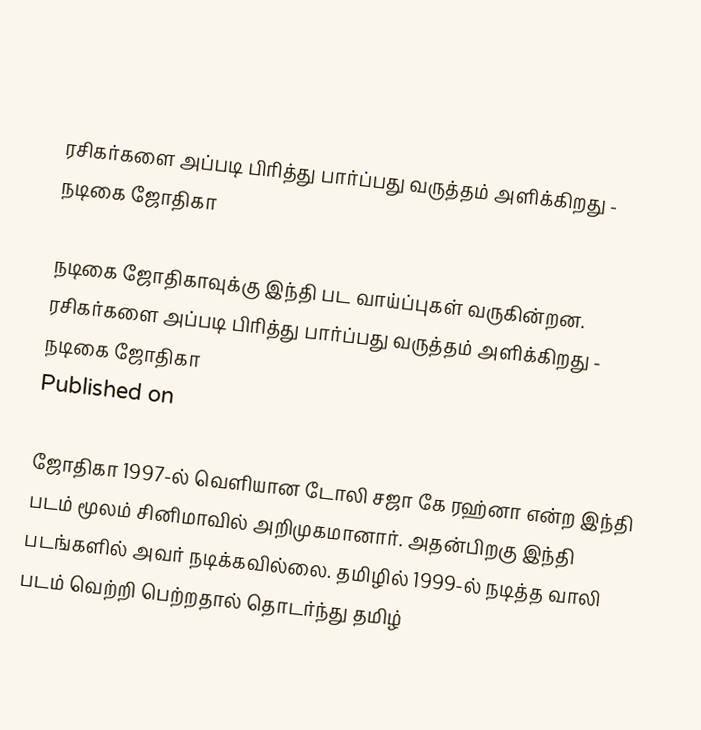ரசிகர்களை அப்படி பிரித்து பார்ப்பது வருத்தம் அளிக்கிறது - நடிகை ஜோதிகா

நடிகை ஜோதிகாவுக்கு இந்தி பட வாய்ப்புகள் வருகின்றன.
ரசிகர்களை அப்படி பிரித்து பார்ப்பது வருத்தம் அளிக்கிறது - நடிகை ஜோதிகா
Published on

ஜோதிகா 1997-ல் வெளியான டோலி சஜா கே ரஹ்னா என்ற இந்தி படம் மூலம் சினிமாவில் அறிமுகமானார். அதன்பிறகு இந்தி படங்களில் அவர் நடிக்கவில்லை. தமிழில் 1999-ல் நடித்த வாலி படம் வெற்றி பெற்றதால் தொடர்ந்து தமிழ்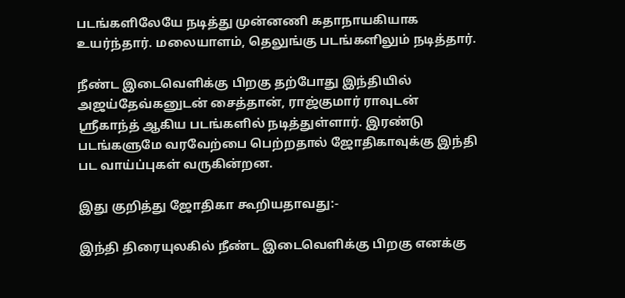படங்களிலேயே நடித்து முன்னணி கதாநாயகியாக உயர்ந்தார். மலையாளம், தெலுங்கு படங்களிலும் நடித்தார்.

நீண்ட இடைவெளிக்கு பிறகு தற்போது இந்தியில் அஜய்தேவ்கனுடன் சைத்தான், ராஜ்குமார் ராவுடன் ஸ்ரீகாந்த் ஆகிய படங்களில் நடித்துள்ளார். இரண்டு படங்களுமே வரவேற்பை பெற்றதால் ஜோதிகாவுக்கு இந்தி பட வாய்ப்புகள் வருகின்றன.

இது குறித்து ஜோதிகா கூறியதாவது:-

இந்தி திரையுலகில் நீண்ட இடைவெளிக்கு பிறகு எனக்கு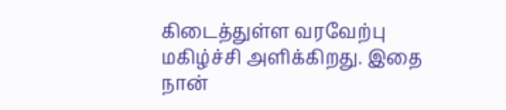கிடைத்துள்ள வரவேற்பு மகிழ்ச்சி அளிக்கிறது. இதை நான்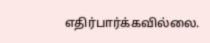எதிர்பார்க்கவில்லை.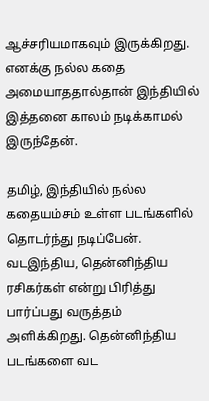ஆச்சரியமாகவும் இருக்கிறது. எனக்கு நல்ல கதை அமையாததால்தான் இந்தியில் இத்தனை காலம் நடிக்காமல் இருந்தேன்.

தமிழ், இந்தியில் நல்ல கதையம்சம் உள்ள படங்களில் தொடர்ந்து நடிப்பேன். வடஇந்திய, தென்னிந்திய ரசிகர்கள் என்று பிரித்து பார்ப்பது வருத்தம் அளிக்கிறது. தென்னிந்திய படங்களை வட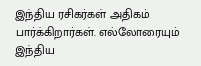இந்திய ரசிகர்கள் அதிகம் பார்க்கிறார்கள். எல்லோரையும் இந்திய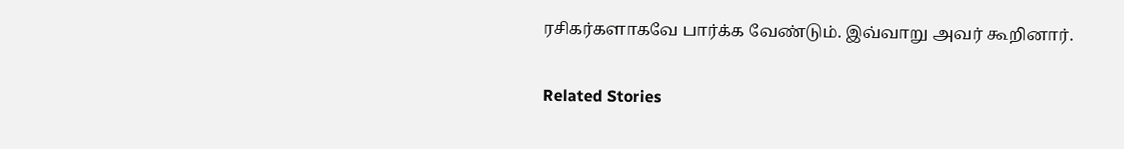ரசிகர்களாகவே பார்க்க வேண்டும். இவ்வாறு அவர் கூறினார்.

Related Stories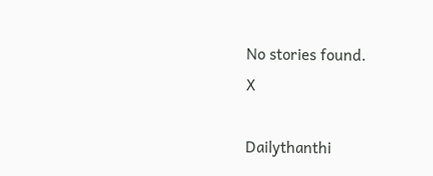No stories found.
X

Dailythanthi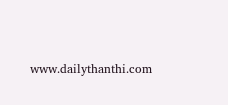www.dailythanthi.com